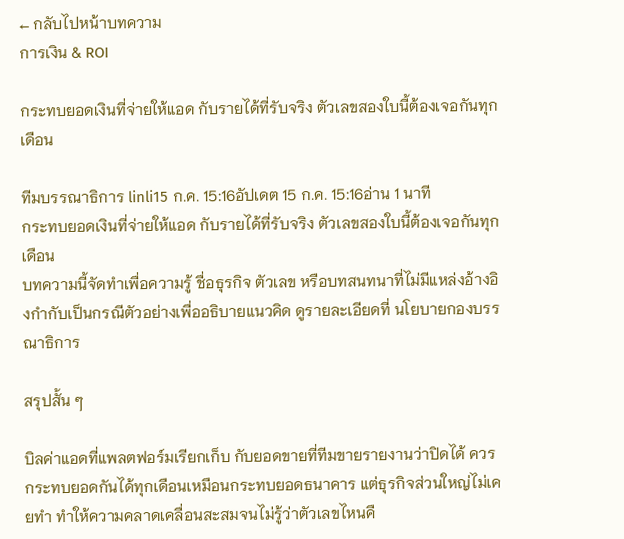← กลับไปหน้าบทความ
การเงิน & ROI

กระทบยอดเงินที่จ่ายให้แอด กับรายได้ที่รับจริง ตัวเลขสองใบนี้ต้องเจอกันทุกเดือน

ทีมบรรณาธิการ linli15 ก.ค. 15:16อัปเดต 15 ก.ค. 15:16อ่าน 1 นาที
กระทบยอดเงินที่จ่ายให้แอด กับรายได้ที่รับจริง ตัวเลขสองใบนี้ต้องเจอกันทุกเดือน
บทความนี้จัดทำเพื่อความรู้ ชื่อธุรกิจ ตัวเลข หรือบทสนทนาที่ไม่มีแหล่งอ้างอิงกำกับเป็นกรณีตัวอย่างเพื่ออธิบายแนวคิด ดูรายละเอียดที่ นโยบายกองบรรณาธิการ

สรุปสั้น ๆ

บิลค่าแอดที่แพลตฟอร์มเรียกเก็บ กับยอดขายที่ทีมขายรายงานว่าปิดได้ ควรกระทบยอดกันได้ทุกเดือนเหมือนกระทบยอดธนาคาร แต่ธุรกิจส่วนใหญ่ไม่เคยทำ ทำให้ความคลาดเคลื่อนสะสมจนไม่รู้ว่าตัวเลขไหนคื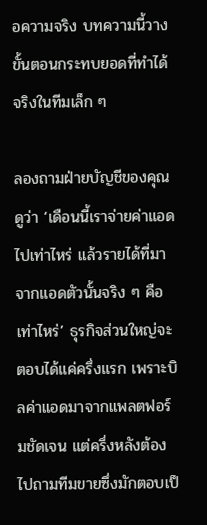อความจริง บทความนี้วางขั้นตอนกระทบยอดที่ทำได้จริงในทีมเล็ก ๆ

ลองถามฝ่ายบัญชีของคุณดูว่า ‘เดือนนี้เราจ่ายค่าแอดไปเท่าไหร่ แล้วรายได้ที่มาจากแอดตัวนั้นจริง ๆ คือเท่าไหร่’ ธุรกิจส่วนใหญ่จะตอบได้แค่ครึ่งแรก เพราะบิลค่าแอดมาจากแพลตฟอร์มชัดเจน แต่ครึ่งหลังต้องไปถามทีมขายซึ่งมักตอบเป็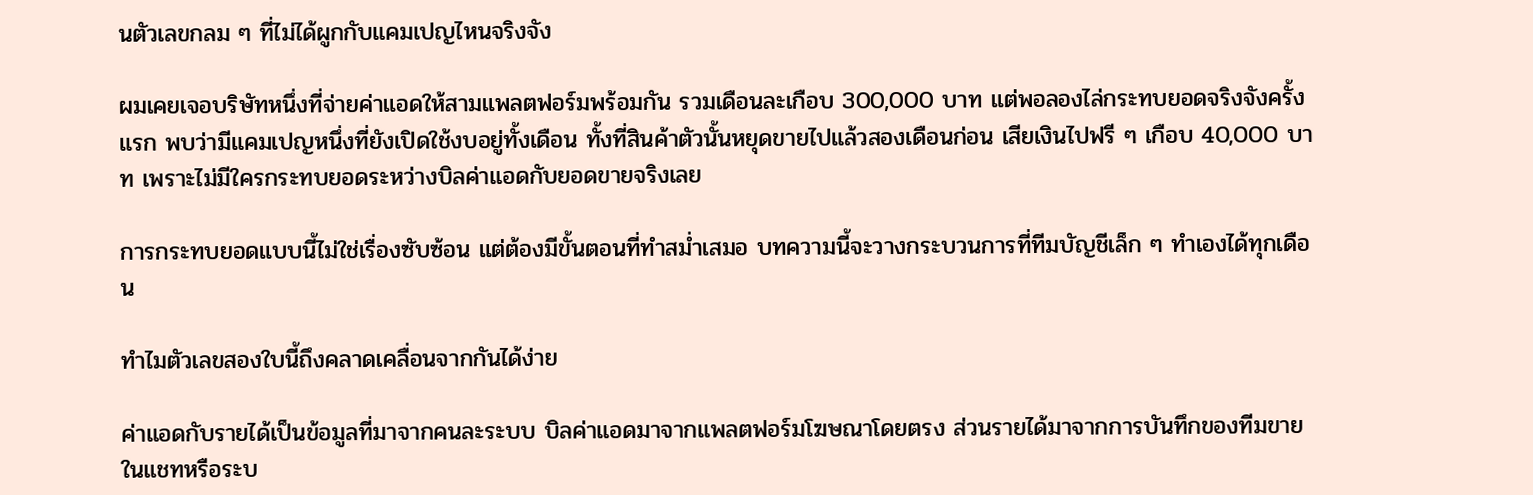นตัวเลขกลม ๆ ที่ไม่ได้ผูกกับแคมเปญไหนจริงจัง

ผมเคยเจอบริษัทหนึ่งที่จ่ายค่าแอดให้สามแพลตฟอร์มพร้อมกัน รวมเดือนละเกือบ 300,000 บาท แต่พอลองไล่กระทบยอดจริงจังครั้งแรก พบว่ามีแคมเปญหนึ่งที่ยังเปิดใช้งบอยู่ทั้งเดือน ทั้งที่สินค้าตัวนั้นหยุดขายไปแล้วสองเดือนก่อน เสียเงินไปฟรี ๆ เกือบ 40,000 บาท เพราะไม่มีใครกระทบยอดระหว่างบิลค่าแอดกับยอดขายจริงเลย

การกระทบยอดแบบนี้ไม่ใช่เรื่องซับซ้อน แต่ต้องมีขั้นตอนที่ทำสม่ำเสมอ บทความนี้จะวางกระบวนการที่ทีมบัญชีเล็ก ๆ ทำเองได้ทุกเดือน

ทำไมตัวเลขสองใบนี้ถึงคลาดเคลื่อนจากกันได้ง่าย

ค่าแอดกับรายได้เป็นข้อมูลที่มาจากคนละระบบ บิลค่าแอดมาจากแพลตฟอร์มโฆษณาโดยตรง ส่วนรายได้มาจากการบันทึกของทีมขายในแชทหรือระบ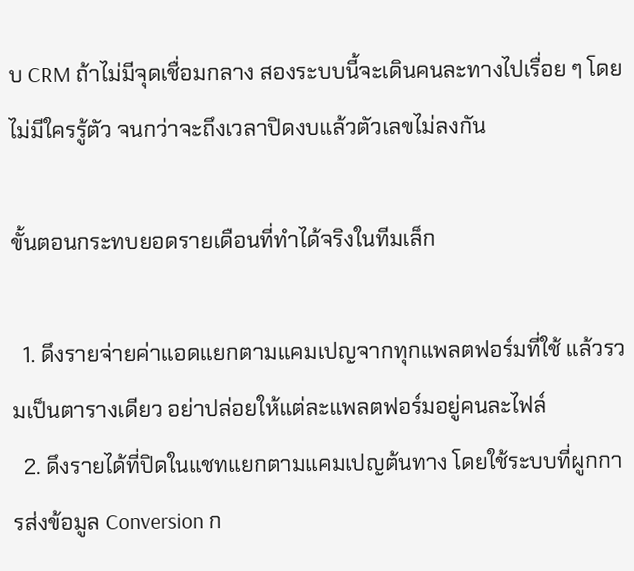บ CRM ถ้าไม่มีจุดเชื่อมกลาง สองระบบนี้จะเดินคนละทางไปเรื่อย ๆ โดยไม่มีใครรู้ตัว จนกว่าจะถึงเวลาปิดงบแล้วตัวเลขไม่ลงกัน

ขั้นตอนกระทบยอดรายเดือนที่ทำได้จริงในทีมเล็ก

  1. ดึงรายจ่ายค่าแอดแยกตามแคมเปญจากทุกแพลตฟอร์มที่ใช้ แล้วรวมเป็นตารางเดียว อย่าปล่อยให้แต่ละแพลตฟอร์มอยู่คนละไฟล์
  2. ดึงรายได้ที่ปิดในแชทแยกตามแคมเปญต้นทาง โดยใช้ระบบที่ผูกการส่งข้อมูล Conversion ก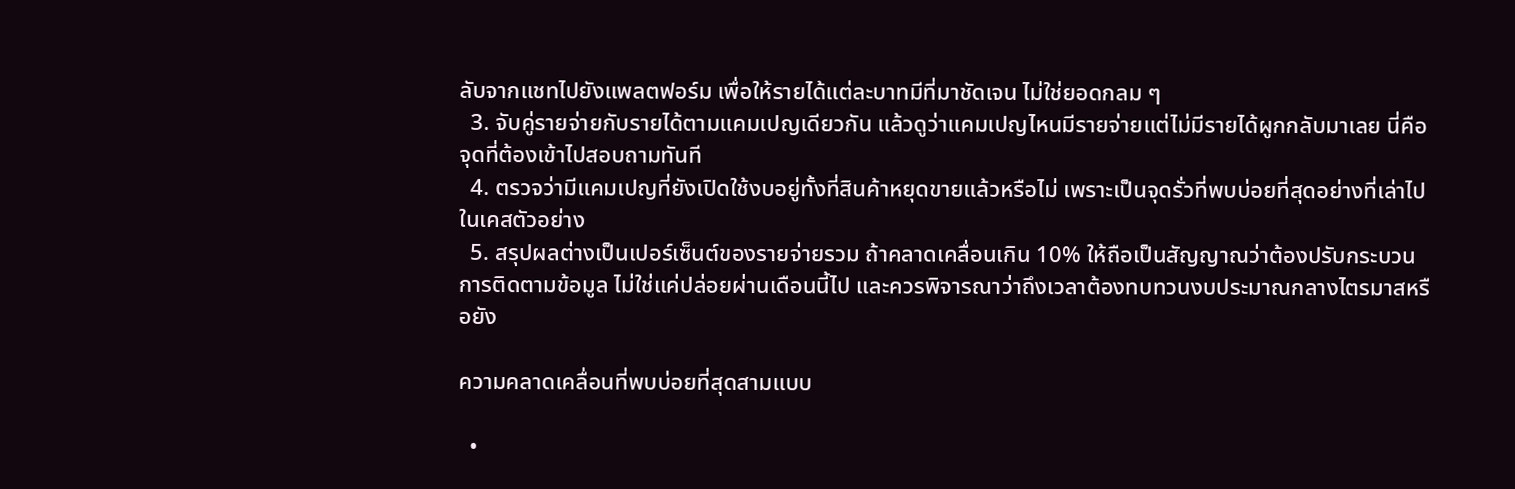ลับจากแชทไปยังแพลตฟอร์ม เพื่อให้รายได้แต่ละบาทมีที่มาชัดเจน ไม่ใช่ยอดกลม ๆ
  3. จับคู่รายจ่ายกับรายได้ตามแคมเปญเดียวกัน แล้วดูว่าแคมเปญไหนมีรายจ่ายแต่ไม่มีรายได้ผูกกลับมาเลย นี่คือจุดที่ต้องเข้าไปสอบถามทันที
  4. ตรวจว่ามีแคมเปญที่ยังเปิดใช้งบอยู่ทั้งที่สินค้าหยุดขายแล้วหรือไม่ เพราะเป็นจุดรั่วที่พบบ่อยที่สุดอย่างที่เล่าไปในเคสตัวอย่าง
  5. สรุปผลต่างเป็นเปอร์เซ็นต์ของรายจ่ายรวม ถ้าคลาดเคลื่อนเกิน 10% ให้ถือเป็นสัญญาณว่าต้องปรับกระบวนการติดตามข้อมูล ไม่ใช่แค่ปล่อยผ่านเดือนนี้ไป และควรพิจารณาว่าถึงเวลาต้องทบทวนงบประมาณกลางไตรมาสหรือยัง

ความคลาดเคลื่อนที่พบบ่อยที่สุดสามแบบ

  •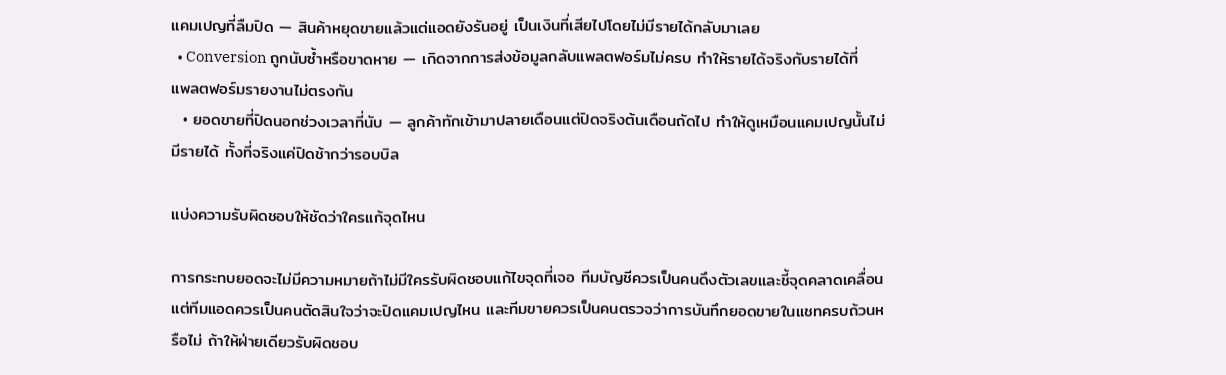แคมเปญที่ลืมปิด — สินค้าหยุดขายแล้วแต่แอดยังรันอยู่ เป็นเงินที่เสียไปโดยไม่มีรายได้กลับมาเลย
  • Conversion ถูกนับซ้ำหรือขาดหาย — เกิดจากการส่งข้อมูลกลับแพลตฟอร์มไม่ครบ ทำให้รายได้จริงกับรายได้ที่แพลตฟอร์มรายงานไม่ตรงกัน
  • ยอดขายที่ปิดนอกช่วงเวลาที่นับ — ลูกค้าทักเข้ามาปลายเดือนแต่ปิดจริงต้นเดือนถัดไป ทำให้ดูเหมือนแคมเปญนั้นไม่มีรายได้ ทั้งที่จริงแค่ปิดช้ากว่ารอบบิล

แบ่งความรับผิดชอบให้ชัดว่าใครแก้จุดไหน

การกระทบยอดจะไม่มีความหมายถ้าไม่มีใครรับผิดชอบแก้ไขจุดที่เจอ ทีมบัญชีควรเป็นคนดึงตัวเลขและชี้จุดคลาดเคลื่อน แต่ทีมแอดควรเป็นคนตัดสินใจว่าจะปิดแคมเปญไหน และทีมขายควรเป็นคนตรวจว่าการบันทึกยอดขายในแชทครบถ้วนหรือไม่ ถ้าให้ฝ่ายเดียวรับผิดชอบ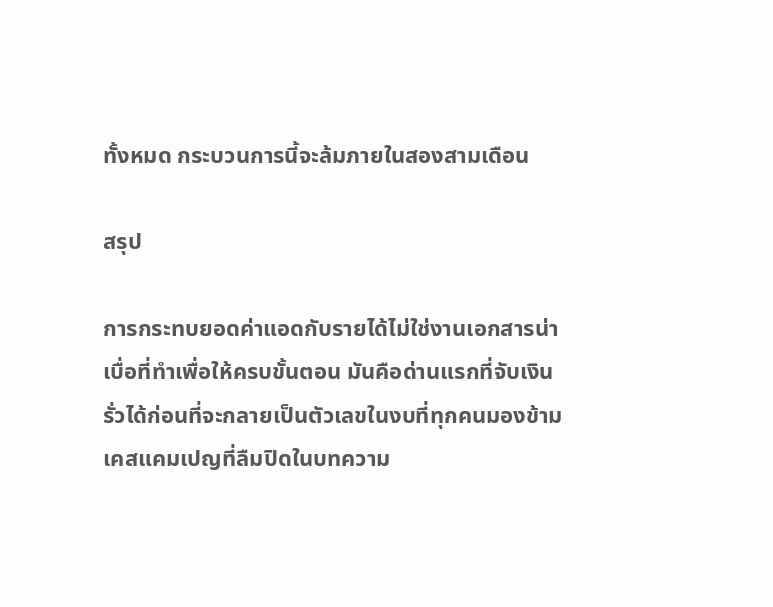ทั้งหมด กระบวนการนี้จะล้มภายในสองสามเดือน

สรุป

การกระทบยอดค่าแอดกับรายได้ไม่ใช่งานเอกสารน่าเบื่อที่ทำเพื่อให้ครบขั้นตอน มันคือด่านแรกที่จับเงินรั่วได้ก่อนที่จะกลายเป็นตัวเลขในงบที่ทุกคนมองข้าม เคสแคมเปญที่ลืมปิดในบทความ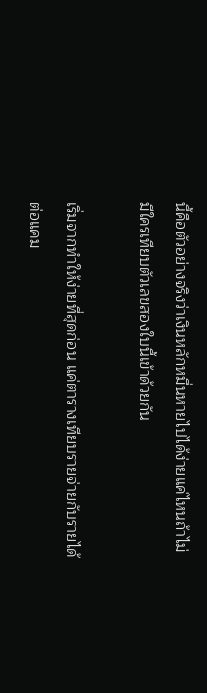นี้คือตัวอย่างจริงว่าเงินหลักหมื่นหายไปได้ง่ายแค่ไหนถ้าไม่มีใครเทียบตัวเลขสองใบนี้เข้าด้วยกัน

เริ่มจากทำให้ง่ายที่สุดก่อน แค่ตารางเทียบรายจ่ายกับรายได้ต่อแคม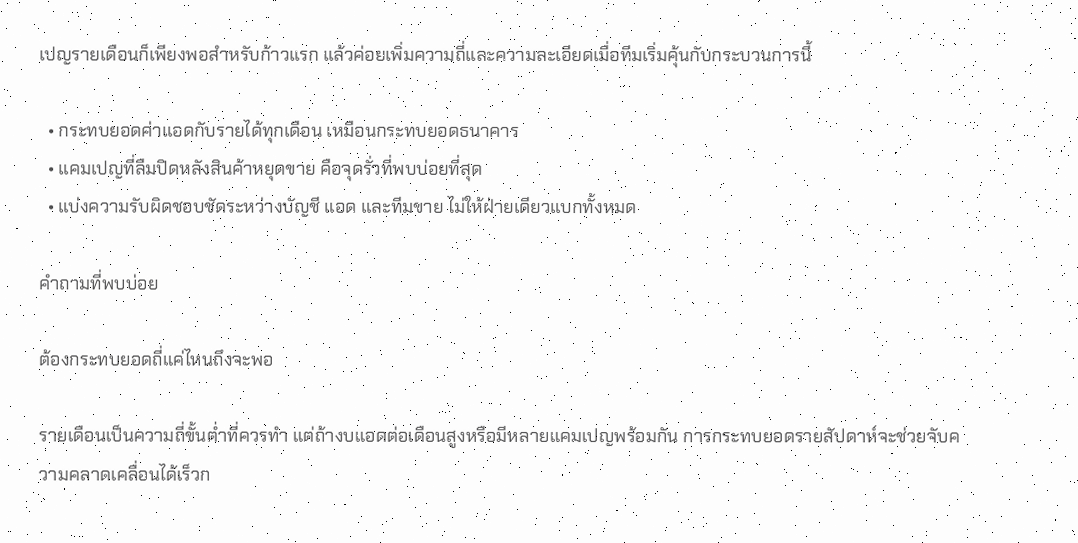เปญรายเดือนก็เพียงพอสำหรับก้าวแรก แล้วค่อยเพิ่มความถี่และความละเอียดเมื่อทีมเริ่มคุ้นกับกระบวนการนี้

  • กระทบยอดค่าแอดกับรายได้ทุกเดือน เหมือนกระทบยอดธนาคาร
  • แคมเปญที่ลืมปิดหลังสินค้าหยุดขาย คือจุดรั่วที่พบบ่อยที่สุด
  • แบ่งความรับผิดชอบชัดระหว่างบัญชี แอด และทีมขาย ไม่ให้ฝ่ายเดียวแบกทั้งหมด

คำถามที่พบบ่อย

ต้องกระทบยอดถี่แค่ไหนถึงจะพอ

รายเดือนเป็นความถี่ขั้นต่ำที่ควรทำ แต่ถ้างบแอดต่อเดือนสูงหรือมีหลายแคมเปญพร้อมกัน การกระทบยอดรายสัปดาห์จะช่วยจับความคลาดเคลื่อนได้เร็วก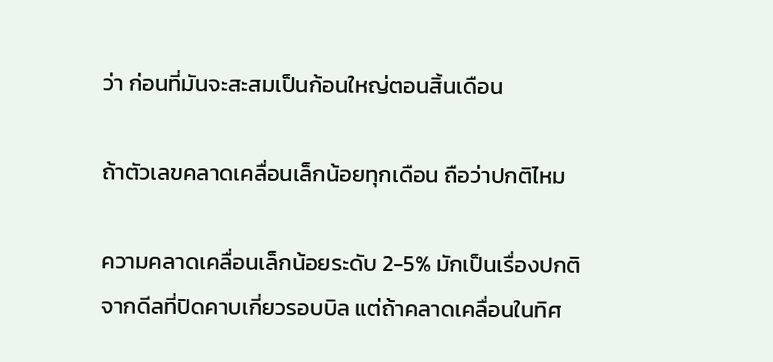ว่า ก่อนที่มันจะสะสมเป็นก้อนใหญ่ตอนสิ้นเดือน

ถ้าตัวเลขคลาดเคลื่อนเล็กน้อยทุกเดือน ถือว่าปกติไหม

ความคลาดเคลื่อนเล็กน้อยระดับ 2-5% มักเป็นเรื่องปกติจากดีลที่ปิดคาบเกี่ยวรอบบิล แต่ถ้าคลาดเคลื่อนในทิศ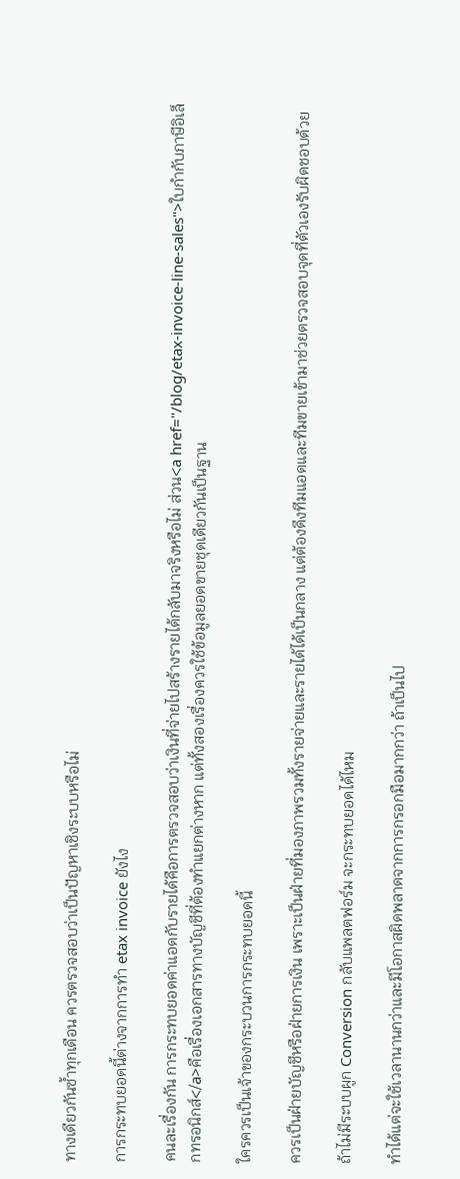ทางเดียวกันซ้ำทุกเดือน ควรตรวจสอบว่าเป็นปัญหาเชิงระบบหรือไม่

การกระทบยอดนี้ต่างจากการทำ etax invoice ยังไง

คนละเรื่องกัน การกระทบยอดค่าแอดกับรายได้คือการตรวจสอบว่าเงินที่จ่ายไปสร้างรายได้กลับมาจริงหรือไม่ ส่วน<a href="/blog/etax-invoice-line-sales">ใบกำกับภาษีอิเล็กทรอนิกส์</a>คือเรื่องเอกสารทางบัญชีที่ต้องทำแยกต่างหาก แต่ทั้งสองเรื่องควรใช้ข้อมูลยอดขายชุดเดียวกันเป็นฐาน

ใครควรเป็นเจ้าของกระบวนการกระทบยอดนี้

ควรเป็นฝ่ายบัญชีหรือฝ่ายการเงิน เพราะเป็นฝ่ายที่มองภาพรวมทั้งรายจ่ายและรายได้ได้เป็นกลาง แต่ต้องดึงทีมแอดและทีมขายเข้ามาช่วยตรวจสอบจุดที่ตัวเองรับผิดชอบด้วย

ถ้าไม่มีระบบผูก Conversion กลับแพลตฟอร์ม จะกระทบยอดได้ไหม

ทำได้แต่จะใช้เวลานานกว่าและมีโอกาสผิดพลาดจากการกรอกมือมากกว่า ถ้าเป็นไป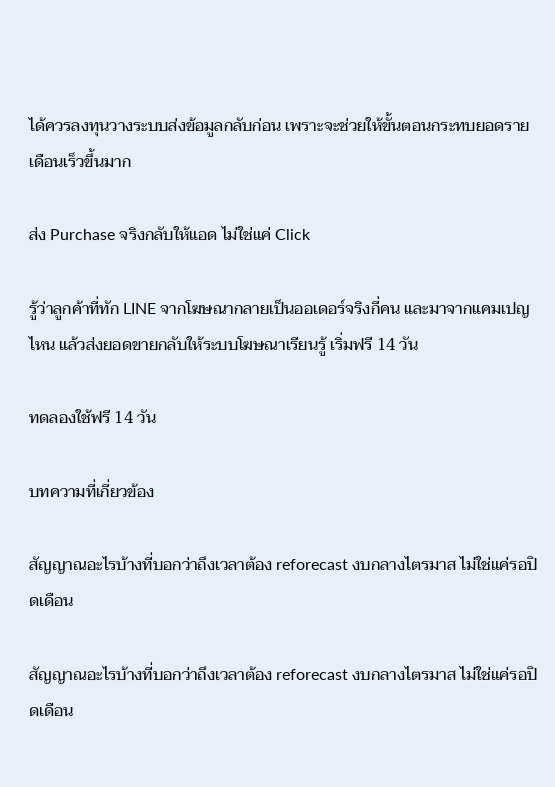ได้ควรลงทุนวางระบบส่งข้อมูลกลับก่อน เพราะจะช่วยให้ขั้นตอนกระทบยอดรายเดือนเร็วขึ้นมาก

ส่ง Purchase จริงกลับให้แอด ไม่ใช่แค่ Click

รู้ว่าลูกค้าที่ทัก LINE จากโฆษณากลายเป็นออเดอร์จริงกี่คน และมาจากแคมเปญไหน แล้วส่งยอดขายกลับให้ระบบโฆษณาเรียนรู้ เริ่มฟรี 14 วัน

ทดลองใช้ฟรี 14 วัน

บทความที่เกี่ยวข้อง

สัญญาณอะไรบ้างที่บอกว่าถึงเวลาต้อง reforecast งบกลางไตรมาส ไม่ใช่แค่รอปิดเดือน

สัญญาณอะไรบ้างที่บอกว่าถึงเวลาต้อง reforecast งบกลางไตรมาส ไม่ใช่แค่รอปิดเดือน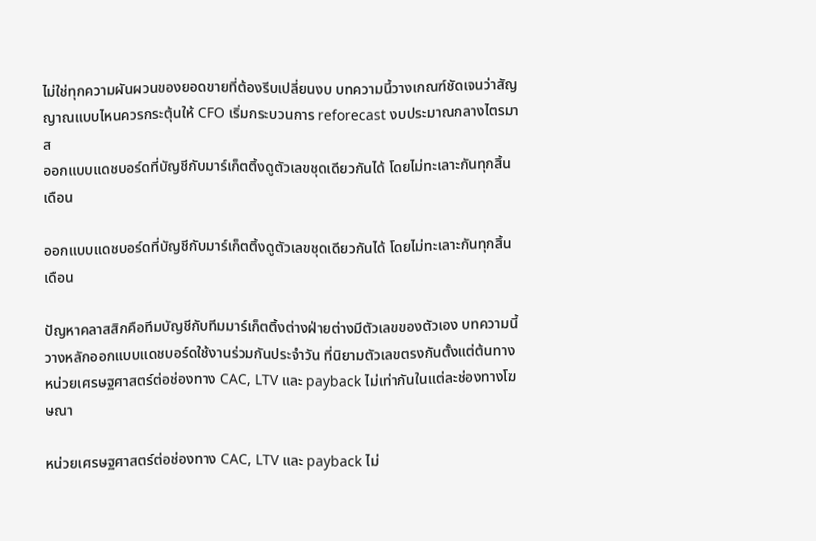ไม่ใช่ทุกความผันผวนของยอดขายที่ต้องรีบเปลี่ยนงบ บทความนี้วางเกณฑ์ชัดเจนว่าสัญญาณแบบไหนควรกระตุ้นให้ CFO เริ่มกระบวนการ reforecast งบประมาณกลางไตรมาส
ออกแบบแดชบอร์ดที่บัญชีกับมาร์เก็ตติ้งดูตัวเลขชุดเดียวกันได้ โดยไม่ทะเลาะกันทุกสิ้นเดือน

ออกแบบแดชบอร์ดที่บัญชีกับมาร์เก็ตติ้งดูตัวเลขชุดเดียวกันได้ โดยไม่ทะเลาะกันทุกสิ้นเดือน

ปัญหาคลาสสิกคือทีมบัญชีกับทีมมาร์เก็ตติ้งต่างฝ่ายต่างมีตัวเลขของตัวเอง บทความนี้วางหลักออกแบบแดชบอร์ดใช้งานร่วมกันประจำวัน ที่นิยามตัวเลขตรงกันตั้งแต่ต้นทาง
หน่วยเศรษฐศาสตร์ต่อช่องทาง CAC, LTV และ payback ไม่เท่ากันในแต่ละช่องทางโฆษณา

หน่วยเศรษฐศาสตร์ต่อช่องทาง CAC, LTV และ payback ไม่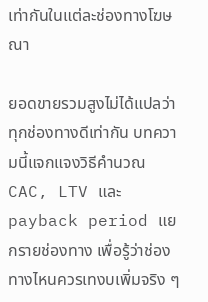เท่ากันในแต่ละช่องทางโฆษณา

ยอดขายรวมสูงไม่ได้แปลว่าทุกช่องทางดีเท่ากัน บทความนี้แจกแจงวิธีคำนวณ CAC, LTV และ payback period แยกรายช่องทาง เพื่อรู้ว่าช่องทางไหนควรเทงบเพิ่มจริง ๆ